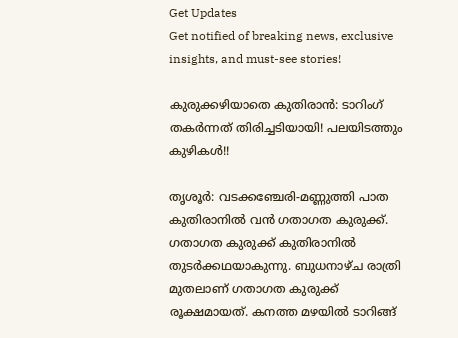Get Updates
Get notified of breaking news, exclusive insights, and must-see stories!

കുരുക്കഴിയാതെ കുതിരാന്‍: ടാറിംഗ് തകര്‍ന്നത് തിരിച്ചടിയായി! പലയിടത്തും കുഴികള്‍!!

തൃശൂര്‍: വടക്കഞ്ചേരി-മണ്ണുത്തി പാത കുതിരാനില്‍ വന്‍ ഗതാഗത കുരുക്ക്. ഗതാഗത കുരുക്ക് കുതിരാനില്‍ തുടര്‍ക്കഥയാകുന്നു. ബുധനാഴ്ച രാത്രി മുതലാണ് ഗതാഗത കുരുക്ക് രൂക്ഷമായത്. കനത്ത മഴയില്‍ ടാറിങ്ങ്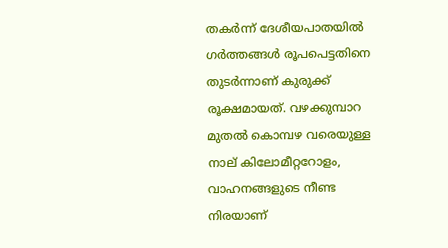തകര്‍ന്ന് ദേശീയപാതയില്‍ ഗര്‍ത്തങ്ങള്‍ രൂപപെട്ടതിനെ തുടര്‍ന്നാണ് കുരുക്ക് രൂക്ഷമായത്. വഴക്കുമ്പാറ മുതല്‍ കൊമ്പഴ വരെയുള്ള നാല് കിലോമീറ്ററോളം, വാഹനങ്ങളുടെ നീണ്ട നിരയാണ്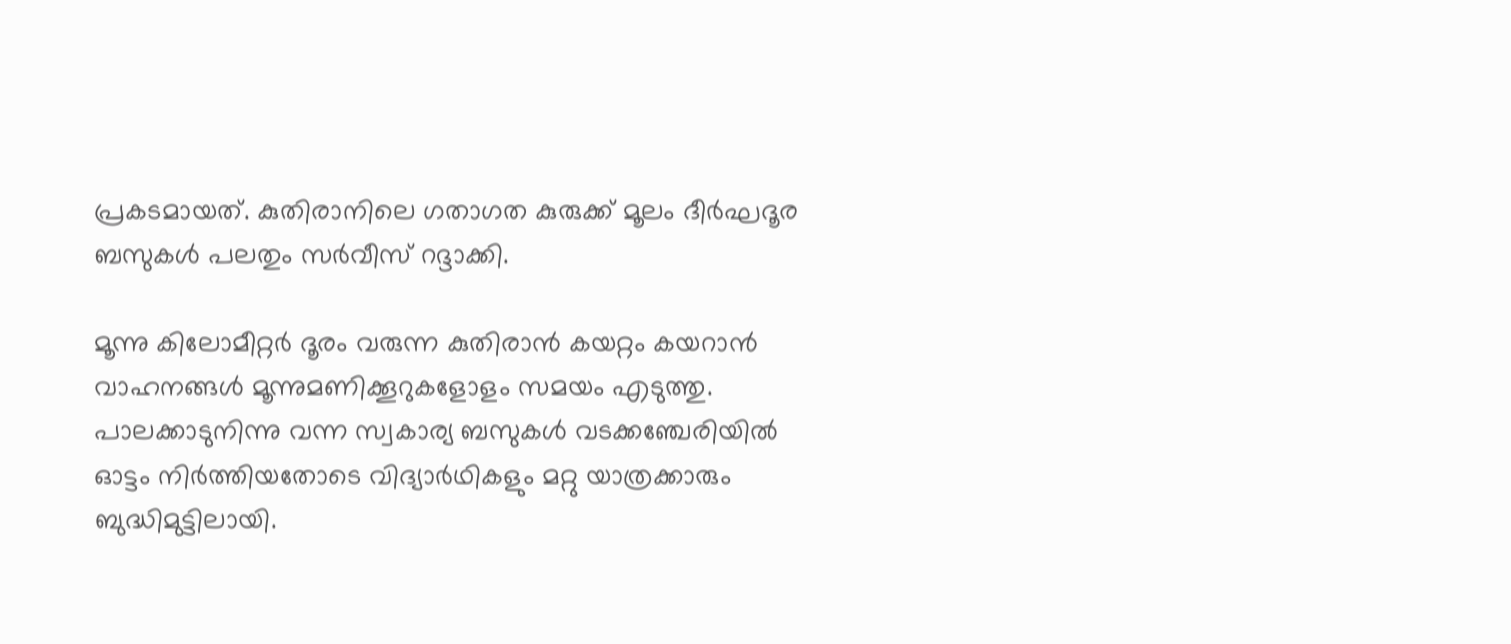പ്രകടമായത്. കുതിരാനിലെ ഗതാഗത കുരുക്ക് മൂലം ദീര്‍ഘദൂര ബസുകള്‍ പലതും സര്‍വീസ് റദ്ദാക്കി.

മൂന്നു കിലോമീറ്റര്‍ ദൂരം വരുന്ന കുതിരാന്‍ കയറ്റം കയറാന്‍ വാഹനങ്ങള്‍ മൂന്നുമണിക്കൂറുകളോളം സമയം എടുത്തു. പാലക്കാടുനിന്നു വന്ന സ്വകാര്യ ബസുകള്‍ വടക്കഞ്ചേരിയില്‍ ഓട്ടം നിര്‍ത്തിയതോടെ വിദ്യാര്‍ഥികളും മറ്റു യാത്രക്കാരും ബുദ്ധിമുട്ടിലായി.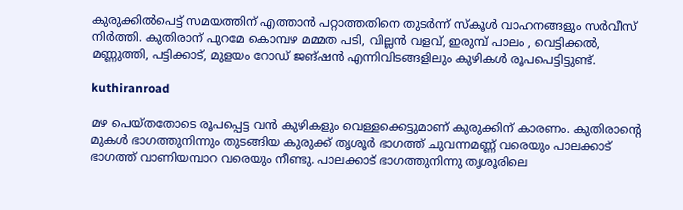കുരുക്കില്‍പെട്ട് സമയത്തിന് എത്താന്‍ പറ്റാത്തതിനെ തുടര്‍ന്ന് സ്‌കൂള്‍ വാഹനങ്ങളും സര്‍വീസ് നിര്‍ത്തി. കുതിരാന് പുറമേ കൊമ്പഴ മമ്മത പടി, വില്ലന്‍ വളവ്, ഇരുമ്പ് പാലം , വെട്ടിക്കല്‍, മണ്ണുത്തി, പട്ടിക്കാട്, മുളയം റോഡ് ജങ്ഷന്‍ എന്നിവിടങ്ങളിലും കുഴികള്‍ രൂപപെട്ടിട്ടുണ്ട്.

kuthiranroad

മഴ പെയ്തതോടെ രൂപപ്പെട്ട വന്‍ കുഴികളും വെള്ളക്കെട്ടുമാണ് കുരുക്കിന് കാരണം. കുതിരാന്റെ മുകള്‍ ഭാഗത്തുനിന്നും തുടങ്ങിയ കുരുക്ക് തൃശൂര്‍ ഭാഗത്ത് ചുവന്നമണ്ണ് വരെയും പാലക്കാട് ഭാഗത്ത് വാണിയമ്പാറ വരെയും നീണ്ടു. പാലക്കാട് ഭാഗത്തുനിന്നു തൃശൂരിലെ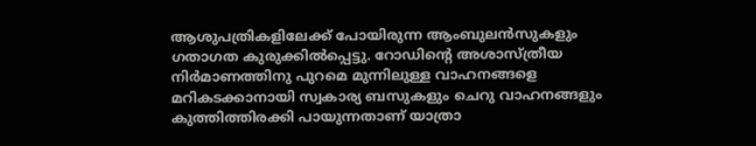ആശുപത്രികളിലേക്ക് പോയിരുന്ന ആംബുലന്‍സുകളും ഗതാഗത കുരുക്കില്‍പ്പെട്ടു. റോഡിന്റെ അശാസ്ത്രീയ നിര്‍മാണത്തിനു പുറമെ മുന്നിലുള്ള വാഹനങ്ങളെ മറികടക്കാനായി സ്വകാര്യ ബസുകളും ചെറു വാഹനങ്ങളും കുത്തിത്തിരക്കി പായുന്നതാണ് യാത്രാ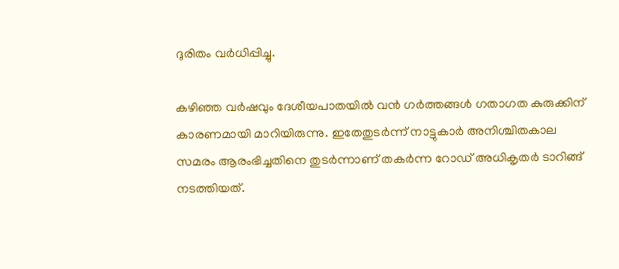ദുരിതം വര്‍ധിപ്പിച്ചു.

കഴിഞ്ഞ വര്‍ഷവും ദേശീയപാതയില്‍ വന്‍ ഗര്‍ത്തങ്ങള്‍ ഗതാഗത കുരുക്കിന് കാരണമായി മാറിയിരുന്നു. ഇതേതുടര്‍ന്ന് നാട്ടുകാര്‍ അനിശ്ചിതകാല സമരം ആരംഭിച്ചതിനെ തുടര്‍ന്നാണ് തകര്‍ന്ന റോഡ് അധികൃതര്‍ ടാറിങ്ങ് നടത്തിയത്.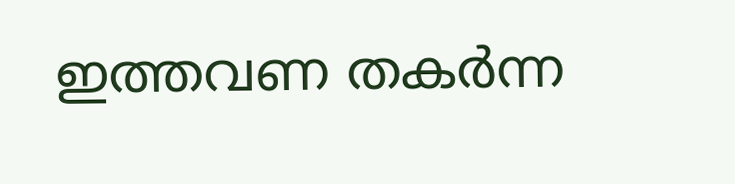ഇത്തവണ തകര്‍ന്ന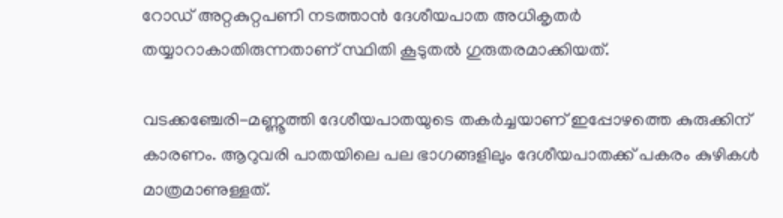റോഡ് അറ്റകുറ്റപണി നടത്താന്‍ ദേശീയപാത അധികൃതര്‍ തയ്യാറാകാതിരുന്നതാണ് സ്ഥിതി കൂടുതല്‍ ഗുരുതരമാക്കിയത്.

വടക്കഞ്ചേരി-മണ്ണൂത്തി ദേശീയപാതയുടെ തകര്‍ച്ചയാണ് ഇപ്പോഴത്തെ കുരുക്കിന് കാരണം. ആറുവരി പാതയിലെ പല ഭാഗങ്ങളിലും ദേശീയപാതക്ക് പകരം കുഴികള്‍ മാത്രമാണുള്ളത്.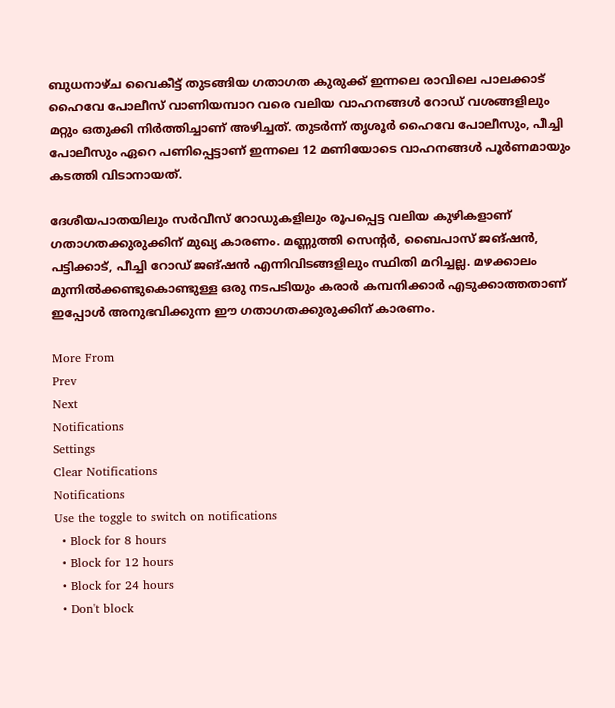ബുധനാഴ്ച വൈകീട്ട് തുടങ്ങിയ ഗതാഗത കുരുക്ക് ഇന്നലെ രാവിലെ പാലക്കാട് ഹൈവേ പോലീസ് വാണിയമ്പാറ വരെ വലിയ വാഹനങ്ങള്‍ റോഡ് വശങ്ങളിലും മറ്റും ഒതുക്കി നിര്‍ത്തിച്ചാണ് അഴിച്ചത്. തുടര്‍ന്ന് തൃശൂര്‍ ഹൈവേ പോലീസും, പീച്ചി പോലീസും ഏറെ പണിപ്പെട്ടാണ് ഇന്നലെ 12 മണിയോടെ വാഹനങ്ങള്‍ പൂര്‍ണമായും കടത്തി വിടാനായത്.

ദേശീയപാതയിലും സര്‍വീസ് റോഡുകളിലും രൂപപ്പെട്ട വലിയ കുഴികളാണ് ഗതാഗതക്കുരുക്കിന് മുഖ്യ കാരണം. മണ്ണുത്തി സെന്റര്‍, ബൈപാസ് ജങ്ഷന്‍, പട്ടിക്കാട്, പീച്ചി റോഡ് ജങ്ഷന്‍ എന്നിവിടങ്ങളിലും സ്ഥിതി മറിച്ചല്ല. മഴക്കാലം മുന്നില്‍ക്കണ്ടുകൊണ്ടുള്ള ഒരു നടപടിയും കരാര്‍ കമ്പനിക്കാര്‍ എടുക്കാത്തതാണ് ഇപ്പോള്‍ അനുഭവിക്കുന്ന ഈ ഗതാഗതക്കുരുക്കിന് കാരണം.

More From
Prev
Next
Notifications
Settings
Clear Notifications
Notifications
Use the toggle to switch on notifications
  • Block for 8 hours
  • Block for 12 hours
  • Block for 24 hours
  • Don't block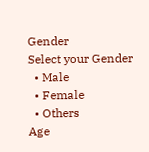Gender
Select your Gender
  • Male
  • Female
  • Others
Age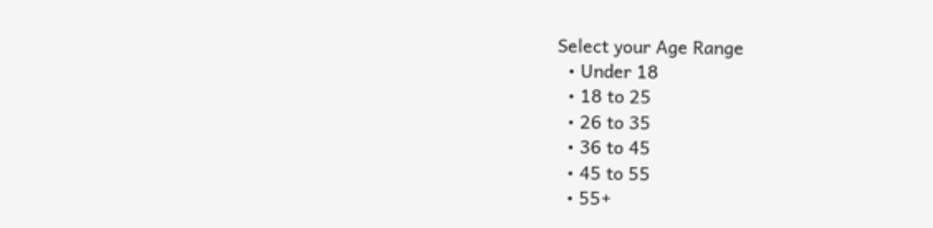Select your Age Range
  • Under 18
  • 18 to 25
  • 26 to 35
  • 36 to 45
  • 45 to 55
  • 55+